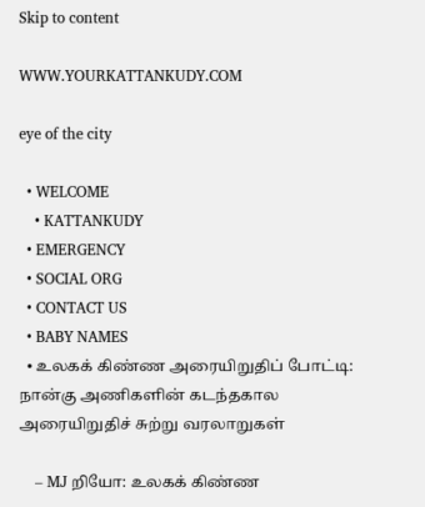Skip to content

WWW.YOURKATTANKUDY.COM

eye of the city

  • WELCOME
    • KATTANKUDY
  • EMERGENCY
  • SOCIAL ORG
  • CONTACT US
  • BABY NAMES
  • உலகக் கிண்ண அரையிறுதிப் போட்டி: நான்கு அணிகளின் கடந்தகால அரையிறுதிச் சுற்று வரலாறுகள்

    – MJ றியோ: உலகக் கிண்ண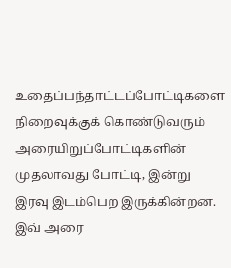உதைப்பந்தாட்டப்போட்டிகளை நிறைவுக்குக் கொண்டுவரும் அரையிறுப்போட்டிகளின் முதலாவது போட்டி, இன்று இரவு இடம்பெற இருக்கின்றன. இவ் அரை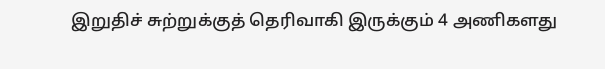இறுதிச் சுற்றுக்குத் தெரிவாகி இருக்கும் 4 அணிகளது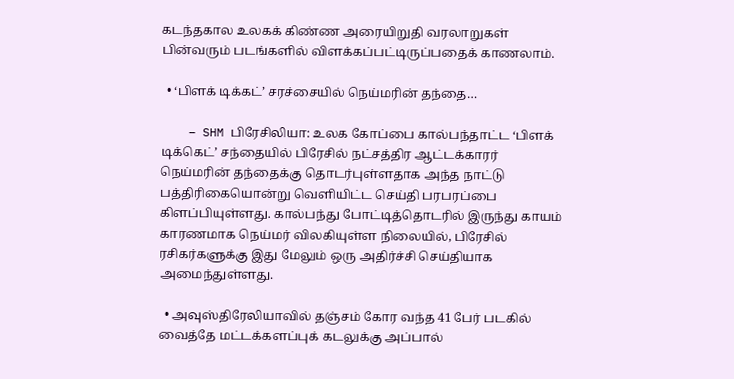கடந்தகால உலகக் கிண்ண அரையிறுதி வரலாறுகள் பின்வரும் படங்களில் விளக்கப்பட்டிருப்பதைக் காணலாம்.

  • ‘பிளக் டிக்கட்’ சரச்சையில் நெய்மரின் தந்தை…

    – SHM பிரேசிலியா: உலக கோப்பை கால்பந்தாட்ட ‘பிளக் டிக்கெட்’ சந்தையில் பிரேசில் நட்சத்திர ஆட்டக்காரர் நெய்மரின் தந்தைக்கு தொடர்புள்ளதாக அந்த நாட்டு பத்திரிகையொன்று வெளியிட்ட செய்தி பரபரப்பை கிளப்பியுள்ளது. கால்பந்து போட்டித்தொடரில் இருந்து காயம் காரணமாக நெய்மர் விலகியுள்ள நிலையில், பிரேசில் ரசிகர்களுக்கு இது மேலும் ஒரு அதிர்ச்சி செய்தியாக அமைந்துள்ளது.

  • அவுஸ்திரேலியாவில் தஞ்சம் கோர வந்த 41 பேர் படகில் வைத்தே மட்டக்களப்புக் கடலுக்கு அப்பால்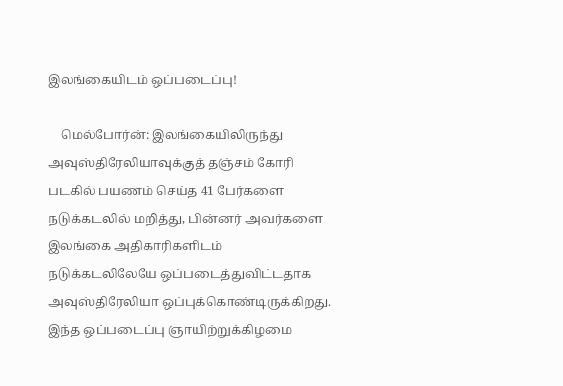இலங்கையிடம் ஒப்படைப்பு!

    மெல்போர்ன்: இலங்கையிலிருந்து அவுஸ்திரேலியாவுக்குத் தஞ்சம் கோரி படகில் பயணம் செய்த 41 பேர்களை நடுக்கடலில் மறித்து, பின்னர் அவர்களை இலங்கை அதிகாரிகளிடம் நடுக்கடலிலேயே ஒப்படைத்துவிட்டதாக அவுஸ்திரேலியா ஒப்புக்கொண்டிருக்கிறது. இந்த ஒப்படைப்பு ஞாயிற்றுக்கிழமை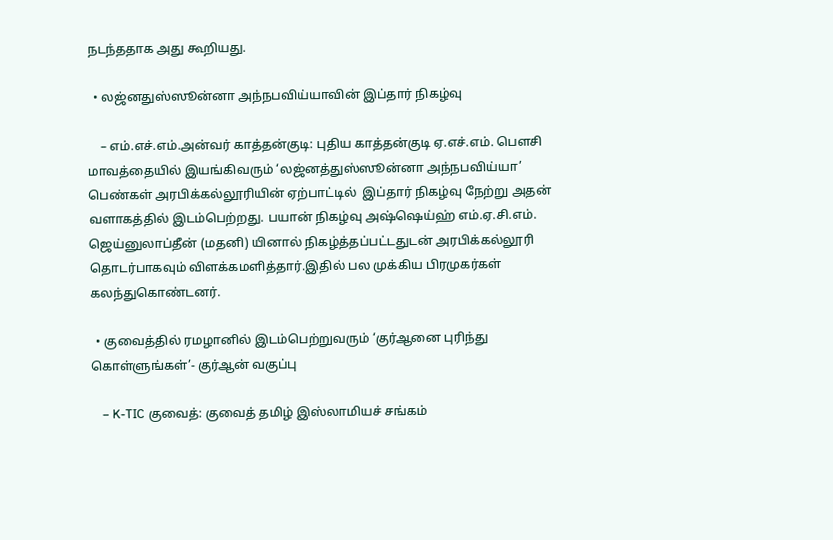நடந்ததாக அது கூறியது.

  • லஜ்னதுஸ்ஸூன்னா அந்நபவிய்யாவின் இப்தார் நிகழ்வு

    – எம்.எச்.எம்.அன்வர் காத்தன்குடி: புதிய காத்தன்குடி ஏ.எச்.எம். பௌசி மாவத்தையில் இயங்கிவரும் ‘லஜ்னத்துஸ்ஸூன்னா அந்நபவிய்யா’ பெண்கள் அரபிக்கல்லூரியின் ஏற்பாட்டில்  இப்தார் நிகழ்வு நேற்று அதன் வளாகத்தில் இடம்பெற்றது. பயான் நிகழ்வு அஷ்ஷெய்ஹ் எம்.ஏ.சி.எம். ஜெய்னுலாப்தீன் (மதனி) யினால் நிகழ்த்தப்பட்டதுடன் அரபிக்கல்லூரி தொடர்பாகவும் விளக்கமளித்தார்.இதில் பல முக்கிய பிரமுகர்கள் கலந்துகொண்டனர்.

  • குவைத்தில் ரமழானில் இடம்பெற்றுவரும் ‘குர்ஆனை புரிந்து கொள்ளுங்கள்’- குர்ஆன் வகுப்பு

    – K-TIC குவைத்: குவைத் தமிழ் இஸ்லாமியச் சங்கம்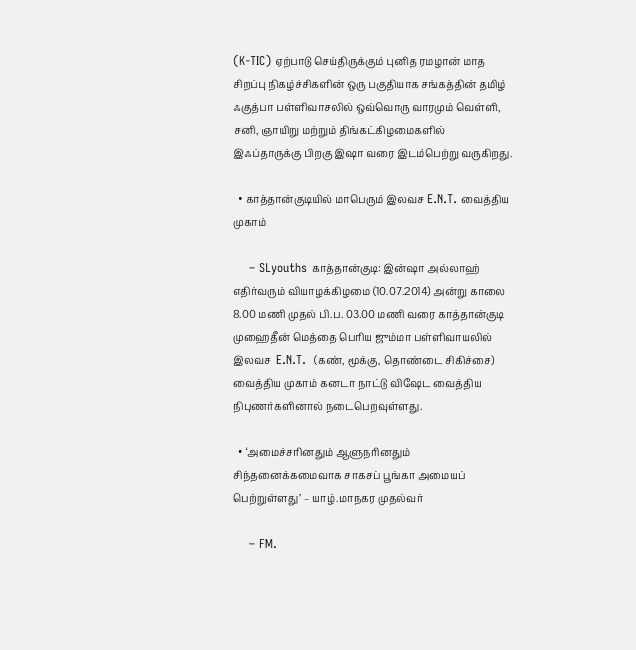(K-TIC) ஏற்பாடு செய்திருக்கும் புனித ரமழான் மாத சிறப்பு நிகழ்ச்சிகளின் ஒரு பகுதியாக சங்கத்தின் தமிழ் ஃகுத்பா பள்ளிவாசலில் ஒவ்வொரு வாரமும் வெள்ளி, சனி, ஞாயிறு மற்றும் திங்கட்கிழமைகளில் இஃப்தாருக்கு பிறகு இஷா வரை இடம்பெற்று வருகிறது.

  • காத்தான்குடியில் மாபெரும் இலவச E.N.T. வைத்திய முகாம்

    – SLyouths காத்தான்குடி: இன்ஷா அல்லாஹ் எதிர்வரும் வியாழக்கிழமை (10.07.2014) அன்று காலை 8.00 மணி முதல் பி.ப. 03.00 மணி வரை காத்தான்குடி முஹைதீன் மெத்தை பெரிய ஜும்மா பள்ளிவாயலில் இலவச  E.N.T.  (கண், மூக்கு, தொண்டை சிகிச்சை) வைத்திய முகாம் கனடா நாட்டு விஷேட வைத்திய நிபுணர்களினால் நடைபெறவுள்ளது.

  • ‘அமைச்சரினதும் ஆளுநரினதும் சிந்தனைக்கமைவாக சாகசப் பூங்கா அமையப் பெற்றுள்ளது’ – யாழ்.மாநகர முதல்வர்

    – FM.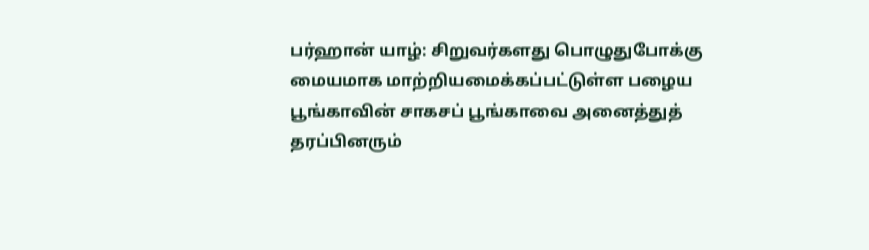பர்ஹான் யாழ்: சிறுவர்களது பொழுதுபோக்கு மையமாக மாற்றியமைக்கப்பட்டுள்ள பழைய பூங்காவின் சாகசப் பூங்காவை அனைத்துத் தரப்பினரும்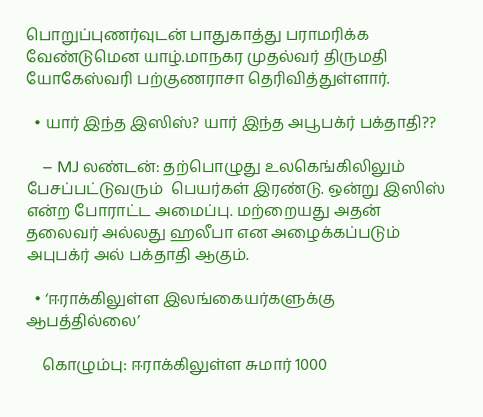பொறுப்புணர்வுடன் பாதுகாத்து பராமரிக்க வேண்டுமென யாழ்.மாநகர முதல்வர் திருமதி யோகேஸ்வரி பற்குணராசா தெரிவித்துள்ளார்.

  • யார் இந்த இஸிஸ்? யார் இந்த அபூபக்ர் பக்தாதி??

    – MJ லண்டன்: தற்பொழுது உலகெங்கிலிலும் பேசப்பட்டுவரும்  பெயர்கள் இரண்டு. ஒன்று இஸிஸ் என்ற போராட்ட அமைப்பு. மற்றையது அதன் தலைவர் அல்லது ஹலீபா என அழைக்கப்படும் அபுபக்ர் அல் பக்தாதி ஆகும்.

  • ‘ஈராக்கிலுள்ள இலங்கையர்களுக்கு ஆபத்தில்லை’

    கொழும்பு: ஈராக்கிலுள்ள சுமார் 1000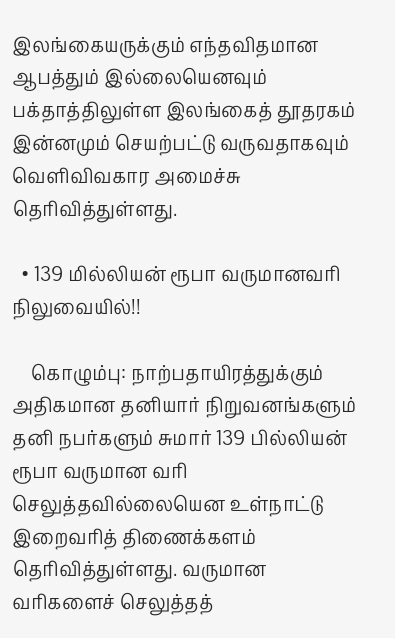இலங்கையருக்கும் எந்தவிதமான ஆபத்தும் இல்லையெனவும் பக்தாத்திலுள்ள இலங்கைத் தூதரகம் இன்னமும் செயற்பட்டு வருவதாகவும் வெளிவிவகார அமைச்சு தெரிவித்துள்ளது.

  • 139 மில்லியன் ரூபா வருமானவரி நிலுவையில்!!

    கொழும்பு: நாற்பதாயிரத்துக்கும் அதிகமான தனியார் நிறுவனங்களும் தனி நபர்களும் சுமார் 139 பில்லியன் ரூபா வருமான வரி செலுத்தவில்லையென உள்நாட்டு இறைவரித் திணைக்களம் தெரிவித்துள்ளது. வருமான வரிகளைச் செலுத்தத்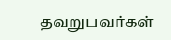தவறுபவர்கள்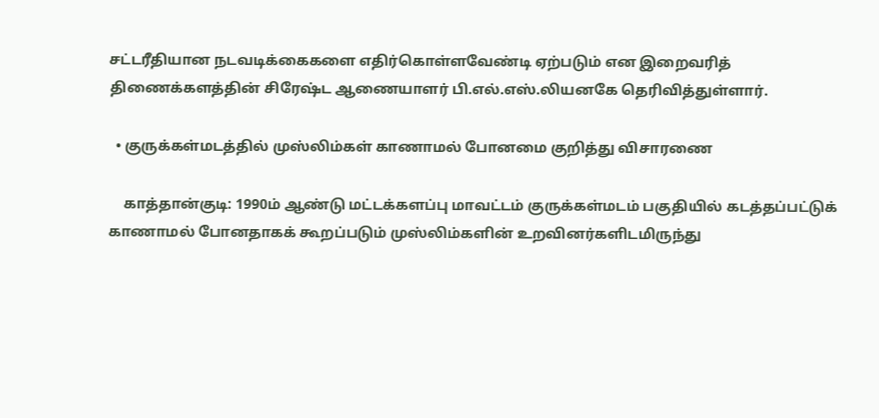சட்டரீதியான நடவடிக்கைகளை எதிர்கொள்ளவேண்டி ஏற்படும் என இறைவரித் திணைக்களத்தின் சிரேஷ்ட ஆணையாளர் பி.எல்.எஸ்.லியனகே தெரிவித்துள்ளார்.

  • குருக்கள்மடத்தில் முஸ்லிம்கள் காணாமல் போனமை குறித்து விசாரணை

    காத்தான்குடி: 1990ம் ஆண்டு மட்டக்களப்பு மாவட்டம் குருக்கள்மடம் பகுதியில் கடத்தப்பட்டுக் காணாமல் போனதாகக் கூறப்படும் முஸ்லிம்களின் உறவினர்களிடமிருந்து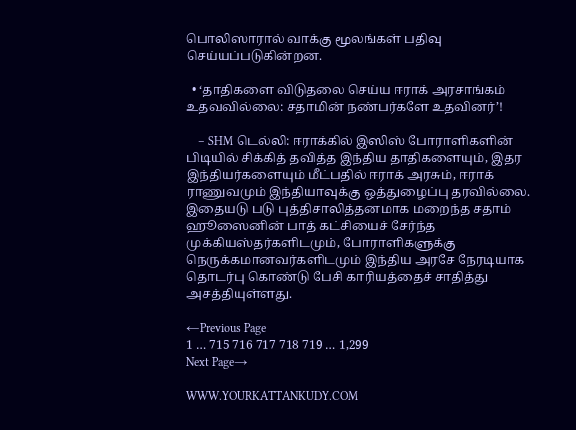பொலிஸாரால் வாக்கு மூலங்கள் பதிவு செய்யப்படுகின்றன.

  • ‘தாதிகளை விடுதலை செய்ய ஈராக் அரசாங்கம் உதவவில்லை: சதாமின் நண்பர்களே உதவினர்’!

    – SHM டெல்லி: ஈராக்கில் இஸிஸ் போராளிகளின் பிடியில் சிக்கித் தவித்த இந்திய தாதிகளையும், இதர இந்தியர்களையும் மீட்பதில் ஈராக் அரசும், ஈராக் ராணுவமும் இந்தியாவுக்கு ஒத்துழைப்பு தரவில்லை. இதையடு படு புத்திசாலித்தனமாக மறைந்த சதாம் ஹூஸைனின் பாத் கட்சியைச் சேர்ந்த முக்கியஸ்தர்களிடமும், போராளிகளுக்கு நெருக்கமானவர்களிடமும் இந்திய அரசே நேரடியாக தொடர்பு கொண்டு பேசி காரியத்தைச் சாதித்து அசத்தியுள்ளது.

←Previous Page
1 … 715 716 717 718 719 … 1,299
Next Page→

WWW.YOURKATTANKUDY.COM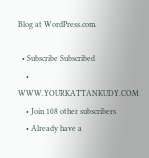Blog at WordPress.com.

  • Subscribe Subscribed
    • WWW.YOURKATTANKUDY.COM
    • Join 108 other subscribers
    • Already have a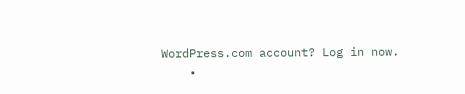WordPress.com account? Log in now.
    •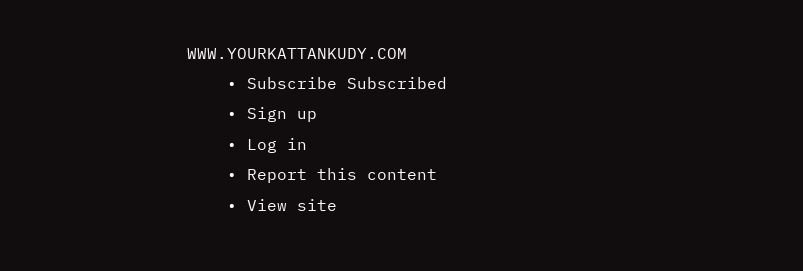WWW.YOURKATTANKUDY.COM
    • Subscribe Subscribed
    • Sign up
    • Log in
    • Report this content
    • View site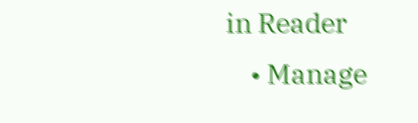in Reader
    • Manage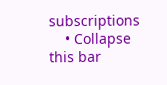subscriptions
    • Collapse this bar